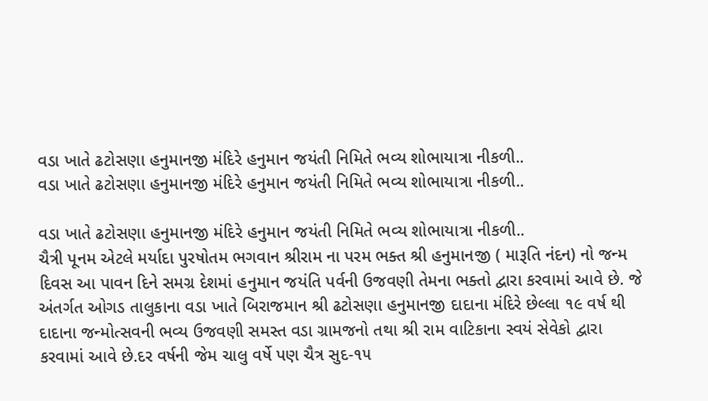વડા ખાતે ઢટોસણા હનુમાનજી મંદિરે હનુમાન જયંતી નિમિતે ભવ્ય શોભાયાત્રા નીકળી..
વડા ખાતે ઢટોસણા હનુમાનજી મંદિરે હનુમાન જયંતી નિમિતે ભવ્ય શોભાયાત્રા નીકળી..

વડા ખાતે ઢટોસણા હનુમાનજી મંદિરે હનુમાન જયંતી નિમિતે ભવ્ય શોભાયાત્રા નીકળી..
ચૈત્રી પૂનમ એટલે મર્યાદા પુરષોતમ ભગવાન શ્રીરામ ના પરમ ભક્ત શ્રી હનુમાનજી ( મારૂતિ નંદન) નો જન્મ દિવસ આ પાવન દિને સમગ્ર દેશમાં હનુમાન જયંતિ પર્વની ઉજવણી તેમના ભક્તો દ્વારા કરવામાં આવે છે. જે અંતર્ગત ઓગડ તાલુકાના વડા ખાતે બિરાજમાન શ્રી ઢટોસણા હનુમાનજી દાદાના મંદિરે છેલ્લા ૧૯ વર્ષ થી દાદાના જન્મોત્સવની ભવ્ય ઉજવણી સમસ્ત વડા ગ્રામજનો તથા શ્રી રામ વાટિકાના સ્વયં સેવેકો દ્વારા કરવામાં આવે છે.દર વર્ષની જેમ ચાલુ વર્ષે પણ ચૈત્ર સુદ-૧૫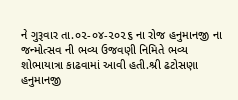ને ગુરૂવાર તા.૦૨-૦૪-૨૦૨૬ ના રોજ હનુમાનજી ના જન્મોત્સવ ની ભવ્ય ઉજવણી નિમિતે ભવ્ય શોભાયાત્રા કાઢવામાં આવી હતી.શ્રી ઢટોસણા હનુમાનજી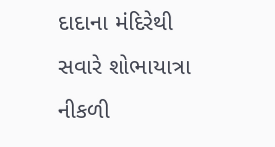દાદાના મંદિરેથી સવારે શોભાયાત્રા નીકળી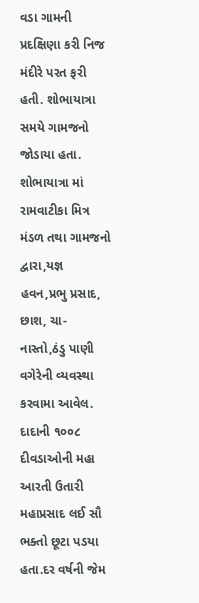વડા ગામની પ્રદક્ષિણા કરી નિજ મંદીરે પરત ફરી હતી. શોભાયાત્રા સમયે ગામજનો જોડાયા હતા. શોભાયાત્રા માં રામવાટીકા મિત્ર મંડળ તથા ગામજનો દ્વારા,યજ્ઞ હવન,પ્રભુ પ્રસાદ, છાશ, ચા- નાસ્તો,ઠંડુ પાણી વગેરેની વ્યવસ્થા કરવામા આવેલ. દાદાની ૧૦૦૮ દીવડાઓની મહા આરતી ઉતારી મહાપ્રસાદ લઈ સૌ ભક્તો છૂટા પડયા હતા.દર વર્ષની જેમ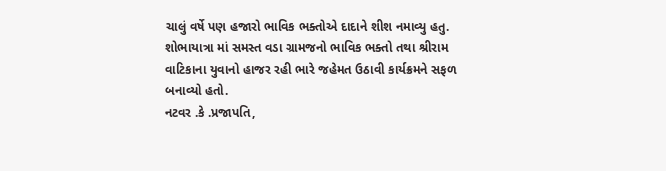ચાલું વર્ષે પણ હજારો ભાવિક ભક્તોએ દાદાને શીશ નમાવ્યુ હતુ. શોભાયાત્રા માં સમસ્ત વડા ગ્રામજનો ભાવિક ભક્તો તથા શ્રીરામ વાટિકાના યુવાનો હાજર રહી ભારે જહેમત ઉઠાવી કાર્યક્રમને સફળ બનાવ્યો હતો.
નટવર .કે .પ્રજાપતિ,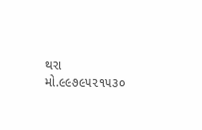થરા
મો.૯૯૭૯૫૨૧૫૩૦